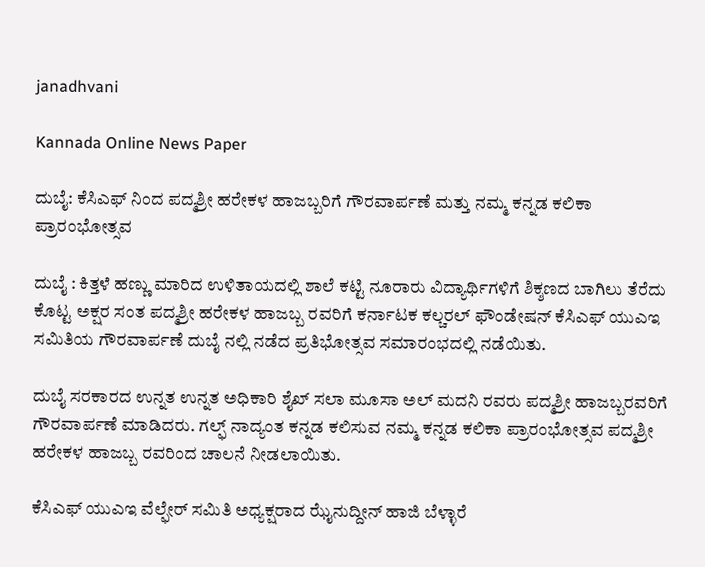janadhvani

Kannada Online News Paper

ದುಬೈ: ಕೆಸಿಎಫ್ ನಿಂದ ಪದ್ಮಶ್ರೀ ಹರೇಕಳ ಹಾಜಬ್ಬರಿಗೆ ಗೌರವಾರ್ಪಣೆ ಮತ್ತು ನಮ್ಮ ಕನ್ನಡ ಕಲಿಕಾ ಪ್ರಾರಂಭೋತ್ಸವ

ದುಬೈ : ಕಿತ್ತಳೆ ಹಣ್ಣು ಮಾರಿದ ಉಳಿತಾಯದಲ್ಲಿ ಶಾಲೆ ಕಟ್ಟಿ ನೂರಾರು ವಿದ್ಯಾರ್ಥಿಗಳಿಗೆ ಶಿಕ್ಶಣದ ಬಾಗಿಲು ತೆರೆದು ಕೊಟ್ಟ ಅಕ್ಷರ ಸಂತ ಪದ್ಮಶ್ರೀ ಹರೇಕಳ ಹಾಜಬ್ಬ ರವರಿಗೆ ಕರ್ನಾಟಕ ಕಲ್ಚರಲ್ ಫೌಂಡೇಷನ್ ಕೆಸಿಎಫ್ ಯುಎಇ ಸಮಿತಿಯ ಗೌರವಾರ್ಪಣೆ ದುಬೈ ನಲ್ಲಿ ನಡೆದ ಪ್ರತಿಭೋತ್ಸವ ಸಮಾರಂಭದಲ್ಲಿ ನಡೆಯಿತು.

ದುಬೈ ಸರಕಾರದ ಉನ್ನತ ಉನ್ನತ ಅಧಿಕಾರಿ ಶೈಖ್ ಸಲಾ ಮೂಸಾ ಅಲ್ ಮದನಿ ರವರು ಪದ್ಮಶ್ರೀ ಹಾಜಬ್ಬರವರಿಗೆ ಗೌರವಾರ್ಪಣೆ ಮಾಡಿದರು. ಗಲ್ಫ್ ನಾದ್ಯಂತ ಕನ್ನಡ ಕಲಿಸುವ ನಮ್ಮ ಕನ್ನಡ ಕಲಿಕಾ ಪ್ರಾರಂಭೋತ್ಸವ ಪದ್ಮಶ್ರೀ ಹರೇಕಳ ಹಾಜಬ್ಬ ರವರಿಂದ ಚಾಲನೆ ನೀಡಲಾಯಿತು.

ಕೆಸಿಎಫ್ ಯುಎಇ ವೆಲ್ಫೇರ್ ಸಮಿತಿ ಅಧ್ಯಕ್ಷರಾದ ಝೈನುದ್ದೀನ್ ಹಾಜಿ ಬೆಳ್ಳಾರೆ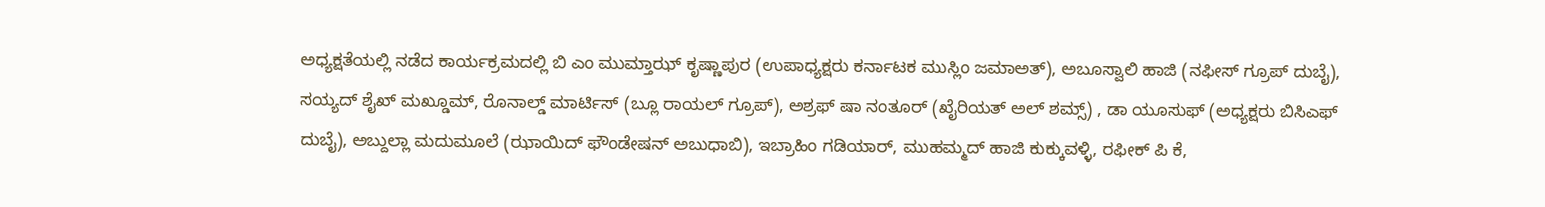ಅಧ್ಯಕ್ಷತೆಯಲ್ಲಿ ನಡೆದ ಕಾರ್ಯಕ್ರಮದಲ್ಲಿ ಬಿ ಎಂ ಮುಮ್ತಾಝ್ ಕೃಷ್ಣಾಪುರ (ಉಪಾಧ್ಯಕ್ಷರು ಕರ್ನಾಟಕ ಮುಸ್ಲಿಂ ಜಮಾಅತ್), ಅಬೂಸ್ವಾಲಿ ಹಾಜಿ (ನಫೀಸ್ ಗ್ರೂಪ್ ದುಬೈ), ಸಯ್ಯದ್ ಶೈಖ್ ಮಖ್ಡೂಮ್, ರೊನಾಲ್ಡ್ ಮಾರ್ಟಿಸ್ (ಬ್ಲೂ ರಾಯಲ್ ಗ್ರೂಪ್), ಅಶ್ರಫ್ ಷಾ ನಂತೂರ್ (ಖೈರಿಯತ್ ಅಲ್ ಶಮ್ಸ್) , ಡಾ ಯೂಸುಫ್ (ಅಧ್ಯಕ್ಷರು ಬಿಸಿಎಫ್ ದುಬೈ), ಅಬ್ದುಲ್ಲಾ ಮದುಮೂಲೆ (ಝಾಯಿದ್ ಫೌಂಡೇಷನ್ ಅಬುಧಾಬಿ), ಇಬ್ರಾಹಿಂ ಗಡಿಯಾರ್, ಮುಹಮ್ಮದ್ ಹಾಜಿ ಕುಕ್ಕುವಳ್ಳಿ, ರಫೀಕ್ ಪಿ ಕೆ,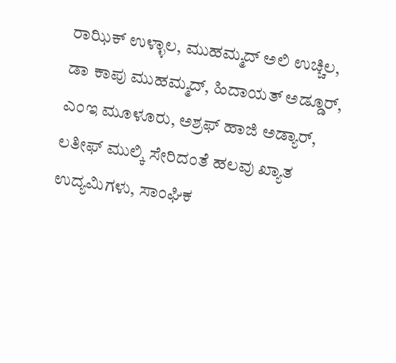ರಾಝಿಕ್ ಉಳ್ಳಾಲ, ಮುಹಮ್ಮದ್ ಅಲಿ ಉಚ್ಚಿಲ, ಡಾ ಕಾಪು ಮುಹಮ್ಮದ್, ಹಿದಾಯತ್ ಅಡ್ಡೂರ್, ಎಂಇ ಮೂಳೂರು, ಅಶ್ರಫ್ ಹಾಜಿ ಅಡ್ಯಾರ್, ಲತೀಫ್ ಮುಲ್ಕಿ ಸೇರಿದಂತೆ ಹಲವು ಖ್ಯಾತ ಉದ್ಯಮಿಗಳು, ಸಾಂಘಿಕ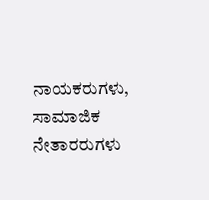ನಾಯಕರುಗಳು, ಸಾಮಾಜಿಕ ನೇತಾರರುಗಳು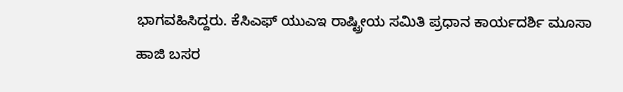ಭಾಗವಹಿಸಿದ್ದರು. ಕೆಸಿಎಫ್ ಯುಎಇ ರಾಷ್ಟ್ರೀಯ ಸಮಿತಿ ಪ್ರಧಾನ ಕಾರ್ಯದರ್ಶಿ ಮೂಸಾ ಹಾಜಿ ಬಸರ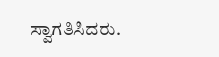ಸ್ವಾಗತಿಸಿದರು.